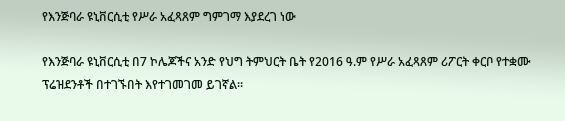የእንጅባራ ዩኒቨርሲቲ የሥራ አፈጻጸም ግምገማ እያደረገ ነው

የእንጅባራ ዩኒቨርሲቲ በ7 ኮሌጆችና አንድ የህግ ትምህርት ቤት የ2016 ዓ.ም የሥራ አፈጻጸም ሪፖርት ቀርቦ የተቋሙ ፕሬዝደንቶች በተገኙበት እየተገመገመ ይገኛል፡፡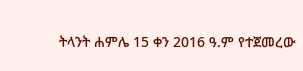ትላንት ሐምሌ 15 ቀን 2016 ዓ.ም የተጀመረው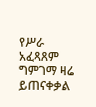የሥራ አፈጻጸም ግምገማ ዛሬ ይጠናቀቃል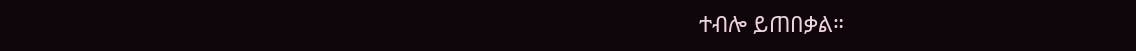ተብሎ ይጠበቃል።